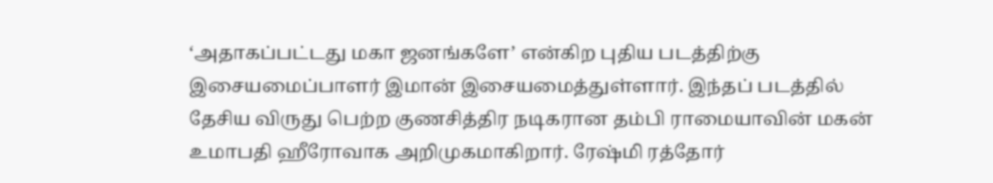‘அதாகப்பட்டது மகா ஜனங்களே’ என்கிற புதிய படத்திற்கு இசையமைப்பாளர் இமான் இசையமைத்துள்ளார். இந்தப் படத்தில் தேசிய விருது பெற்ற குணசித்திர நடிகரான தம்பி ராமையாவின் மகன் உமாபதி ஹீரோவாக அறிமுகமாகிறார். ரேஷ்மி ரத்தோர்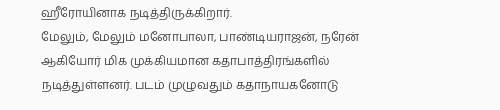ஹீரோயினாக நடித்திருக்கிறார்.
மேலும், மேலும் மனோபாலா, பாண்டியராஜன், நரேன் ஆகியோர் மிக முக்கியமான கதாபாத்திரங்களில் நடித்துள்ளனர். படம் முழுவதும் கதாநாயகனோடு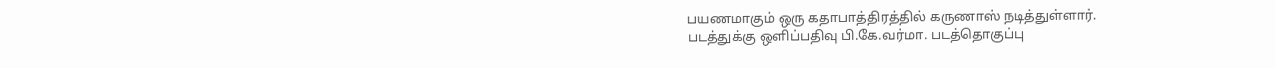பயணமாகும் ஒரு கதாபாத்திரத்தில் கருணாஸ் நடித்துள்ளார்.
படத்துக்கு ஒளிப்பதிவு பி.கே.வர்மா. படத்தொகுப்பு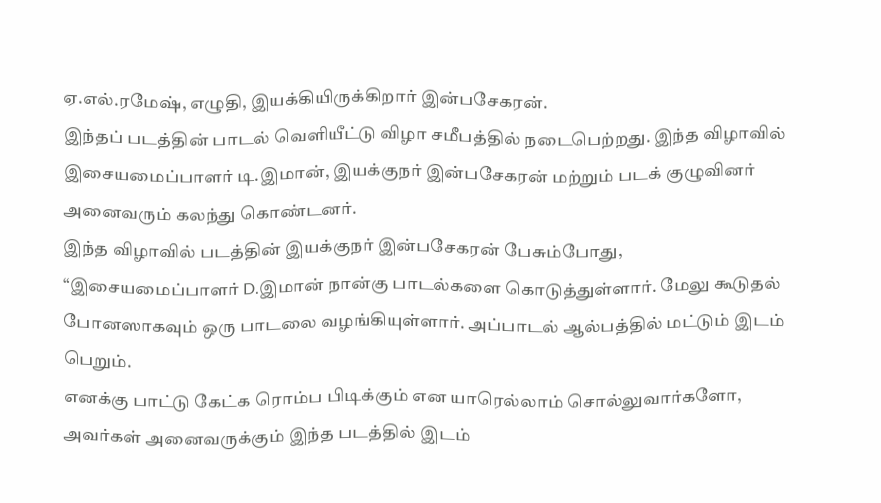ஏ.எல்.ரமேஷ், எழுதி, இயக்கியிருக்கிறார் இன்பசேகரன்.
இந்தப் படத்தின் பாடல் வெளியீட்டு விழா சமீபத்தில் நடைபெற்றது. இந்த விழாவில் இசையமைப்பாளர் டி.இமான், இயக்குநர் இன்பசேகரன் மற்றும் படக் குழுவினர் அனைவரும் கலந்து கொண்டனர்.
இந்த விழாவில் படத்தின் இயக்குநர் இன்பசேகரன் பேசும்போது, “இசையமைப்பாளர் D.இமான் நான்கு பாடல்களை கொடுத்துள்ளார். மேலு கூடுதல் போனஸாகவும் ஒரு பாடலை வழங்கியுள்ளார். அப்பாடல் ஆல்பத்தில் மட்டும் இடம் பெறும்.
எனக்கு பாட்டு கேட்க ரொம்ப பிடிக்கும் என யாரெல்லாம் சொல்லுவார்களோ, அவர்கள் அனைவருக்கும் இந்த படத்தில் இடம்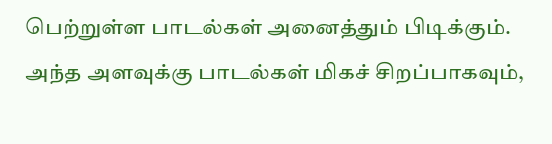பெற்றுள்ள பாடல்கள் அனைத்தும் பிடிக்கும். அந்த அளவுக்கு பாடல்கள் மிகச் சிறப்பாகவும்,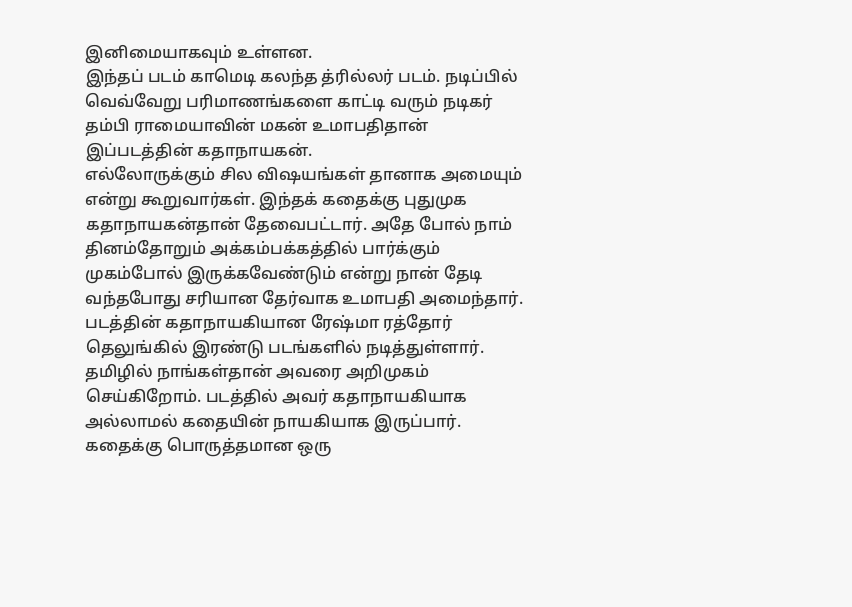இனிமையாகவும் உள்ளன.
இந்தப் படம் காமெடி கலந்த த்ரில்லர் படம். நடிப்பில் வெவ்வேறு பரிமாணங்களை காட்டி வரும் நடிகர் தம்பி ராமையாவின் மகன் உமாபதிதான் இப்படத்தின் கதாநாயகன்.
எல்லோருக்கும் சில விஷயங்கள் தானாக அமையும் என்று கூறுவார்கள். இந்தக் கதைக்கு புதுமுக கதாநாயகன்தான் தேவைபட்டார். அதே போல் நாம் தினம்தோறும் அக்கம்பக்கத்தில் பார்க்கும் முகம்போல் இருக்கவேண்டும் என்று நான் தேடி வந்தபோது சரியான தேர்வாக உமாபதி அமைந்தார்.
படத்தின் கதாநாயகியான ரேஷ்மா ரத்தோர் தெலுங்கில் இரண்டு படங்களில் நடித்துள்ளார். தமிழில் நாங்கள்தான் அவரை அறிமுகம் செய்கிறோம். படத்தில் அவர் கதாநாயகியாக அல்லாமல் கதையின் நாயகியாக இருப்பார். கதைக்கு பொருத்தமான ஒரு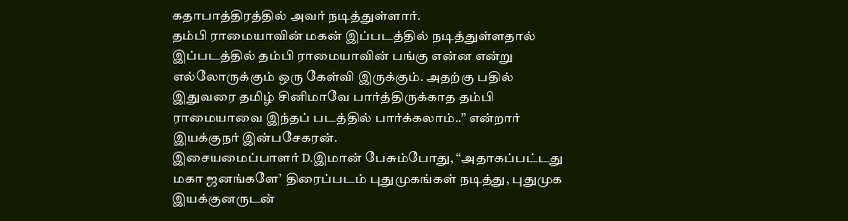கதாபாத்திரத்தில் அவர் நடித்துள்ளார்.
தம்பி ராமையாவின் மகன் இப்படத்தில் நடித்துள்ளதால் இப்படத்தில் தம்பி ராமையாவின் பங்கு என்ன என்று எல்லோருக்கும் ஒரு கேள்வி இருக்கும். அதற்கு பதில் இதுவரை தமிழ் சினிமாவே பார்த்திருக்காத தம்பி ராமையாவை இந்தப் படத்தில் பார்க்கலாம்..” என்றார் இயக்குநர் இன்பசேகரன்.
இசையமைப்பாளர் D.இமான் பேசும்போது, “அதாகப்பட்டது மகா ஜனங்களே’ திரைப்படம் புதுமுகங்கள் நடித்து, புதுமுக இயக்குனருடன்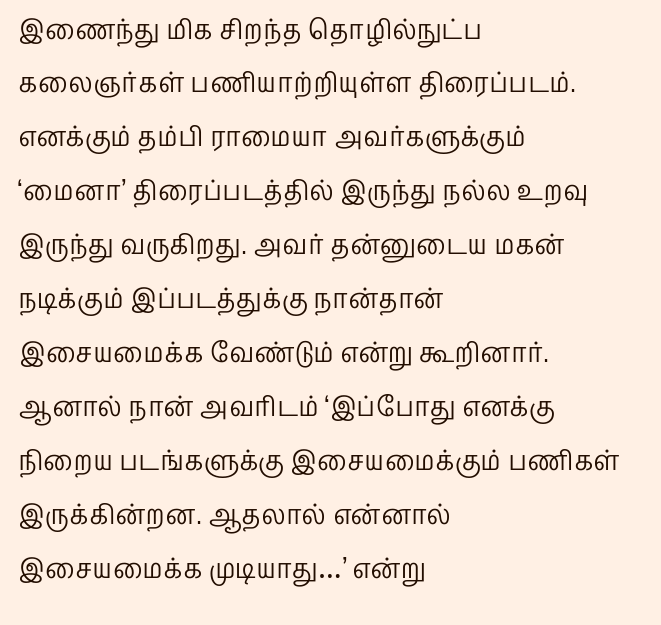இணைந்து மிக சிறந்த தொழில்நுட்ப கலைஞர்கள் பணியாற்றியுள்ள திரைப்படம்.
எனக்கும் தம்பி ராமையா அவர்களுக்கும் ‘மைனா’ திரைப்படத்தில் இருந்து நல்ல உறவு இருந்து வருகிறது. அவர் தன்னுடைய மகன் நடிக்கும் இப்படத்துக்கு நான்தான் இசையமைக்க வேண்டும் என்று கூறினார். ஆனால் நான் அவரிடம் ‘இப்போது எனக்கு நிறைய படங்களுக்கு இசையமைக்கும் பணிகள் இருக்கின்றன. ஆதலால் என்னால் இசையமைக்க முடியாது…’ என்று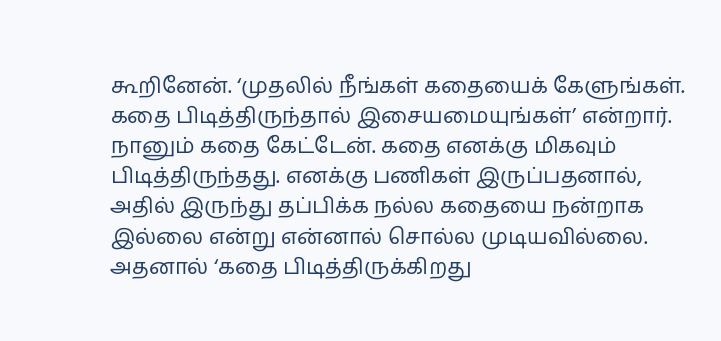கூறினேன். ‘முதலில் நீங்கள் கதையைக் கேளுங்கள். கதை பிடித்திருந்தால் இசையமையுங்கள்’ என்றார்.
நானும் கதை கேட்டேன். கதை எனக்கு மிகவும் பிடித்திருந்தது. எனக்கு பணிகள் இருப்பதனால், அதில் இருந்து தப்பிக்க நல்ல கதையை நன்றாக இல்லை என்று என்னால் சொல்ல முடியவில்லை. அதனால் ‘கதை பிடித்திருக்கிறது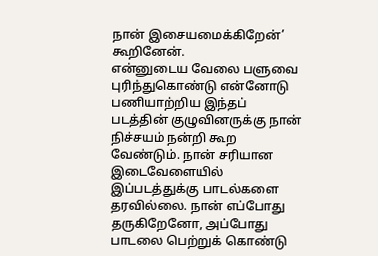நான் இசையமைக்கிறேன்’ கூறினேன்.
என்னுடைய வேலை பளுவை புரிந்துகொண்டு என்னோடு பணியாற்றிய இந்தப் படத்தின் குழுவினருக்கு நான் நிச்சயம் நன்றி கூற வேண்டும். நான் சரியான இடைவேளையில் இப்படத்துக்கு பாடல்களை தரவில்லை. நான் எப்போது தருகிறேனோ, அப்போது பாடலை பெற்றுக் கொண்டு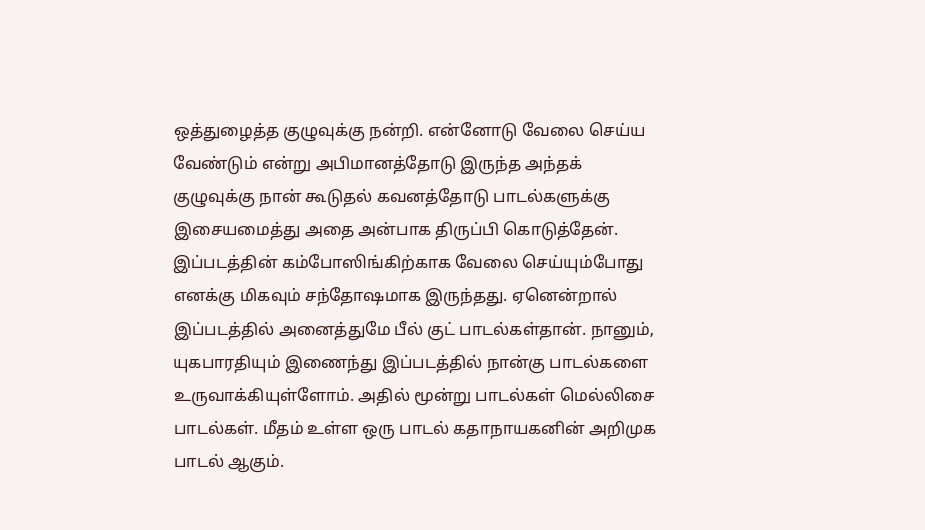ஒத்துழைத்த குழுவுக்கு நன்றி. என்னோடு வேலை செய்ய வேண்டும் என்று அபிமானத்தோடு இருந்த அந்தக் குழுவுக்கு நான் கூடுதல் கவனத்தோடு பாடல்களுக்கு இசையமைத்து அதை அன்பாக திருப்பி கொடுத்தேன்.
இப்படத்தின் கம்போஸிங்கிற்காக வேலை செய்யும்போது எனக்கு மிகவும் சந்தோஷமாக இருந்தது. ஏனென்றால் இப்படத்தில் அனைத்துமே பீல் குட் பாடல்கள்தான். நானும், யுகபாரதியும் இணைந்து இப்படத்தில் நான்கு பாடல்களை உருவாக்கியுள்ளோம். அதில் மூன்று பாடல்கள் மெல்லிசை பாடல்கள். மீதம் உள்ள ஒரு பாடல் கதாநாயகனின் அறிமுக பாடல் ஆகும்.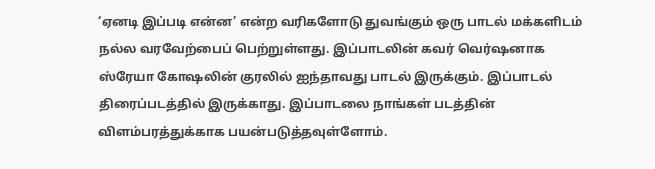‘ஏனடி இப்படி என்ன’ என்ற வரிகளோடு துவங்கும் ஒரு பாடல் மக்களிடம் நல்ல வரவேற்பைப் பெற்றுள்ளது. இப்பாடலின் கவர் வெர்ஷனாக ஸ்ரேயா கோஷலின் குரலில் ஐந்தாவது பாடல் இருக்கும். இப்பாடல் திரைப்படத்தில் இருக்காது. இப்பாடலை நாங்கள் படத்தின் விளம்பரத்துக்காக பயன்படுத்தவுள்ளோம்.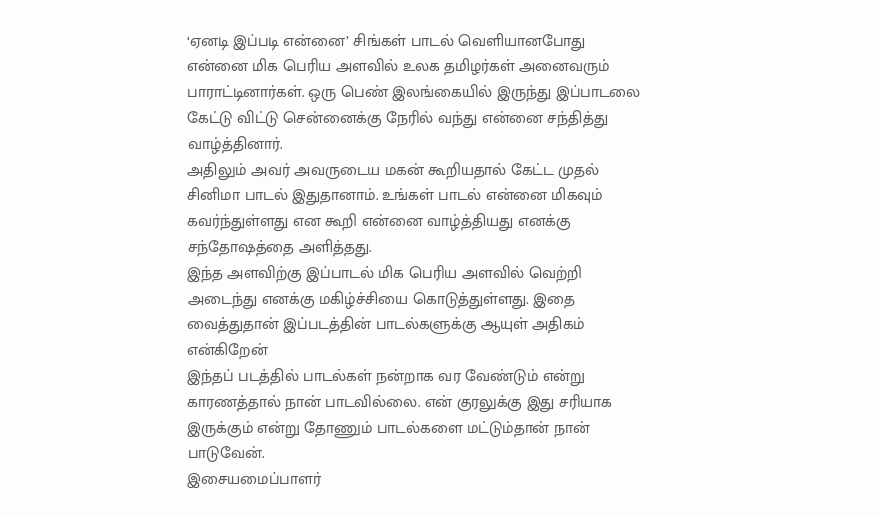‘ஏனடி இப்படி என்னை’ சிங்கள் பாடல் வெளியானபோது என்னை மிக பெரிய அளவில் உலக தமிழர்கள் அனைவரும் பாராட்டினார்கள். ஒரு பெண் இலங்கையில் இருந்து இப்பாடலை கேட்டு விட்டு சென்னைக்கு நேரில் வந்து என்னை சந்தித்து வாழ்த்தினார்.
அதிலும் அவர் அவருடைய மகன் கூறியதால் கேட்ட முதல் சினிமா பாடல் இதுதானாம். உங்கள் பாடல் என்னை மிகவும் கவர்ந்துள்ளது என கூறி என்னை வாழ்த்தியது எனக்கு சந்தோஷத்தை அளித்தது.
இந்த அளவிற்கு இப்பாடல் மிக பெரிய அளவில் வெற்றி அடைந்து எனக்கு மகிழ்ச்சியை கொடுத்துள்ளது. இதை வைத்துதான் இப்படத்தின் பாடல்களுக்கு ஆயுள் அதிகம் என்கிறேன்
இந்தப் படத்தில் பாடல்கள் நன்றாக வர வேண்டும் என்று காரணத்தால் நான் பாடவில்லை. என் குரலுக்கு இது சரியாக இருக்கும் என்று தோணும் பாடல்களை மட்டும்தான் நான் பாடுவேன்.
இசையமைப்பாளர்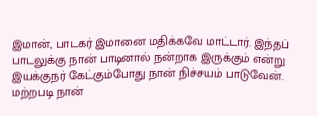இமான், பாடகர் இமானை மதிக்கவே மாட்டார். இந்தப் பாடலுக்கு நான் பாடினால் நன்றாக இருக்கும் என்று இயக்குநர் கேட்கும்போது நான் நிச்சயம் பாடுவேன். மற்றபடி நான்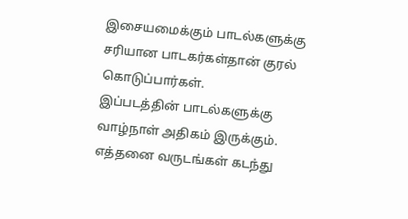இசையமைக்கும் பாடல்களுக்கு சரியான பாடகர்கள்தான் குரல் கொடுப்பார்கள்.
இப்படத்தின் பாடல்களுக்கு வாழ்நாள் அதிகம் இருக்கும். எத்தனை வருடங்கள் கடந்து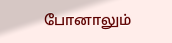போனாலும்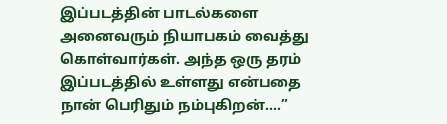இப்படத்தின் பாடல்களை அனைவரும் நியாபகம் வைத்து கொள்வார்கள். அந்த ஒரு தரம் இப்படத்தில் உள்ளது என்பதை நான் பெரிதும் நம்புகிறன்.…”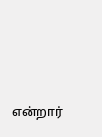என்றார்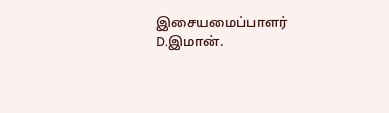இசையமைப்பாளர் D.இமான்.